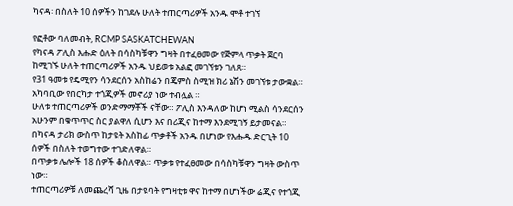ካናዳ፡ በስለት 10 ሰዎችን ከገደሉ ሁለት ተጠርጣሪዎች አንዱ ሞቶ ተገኘ

የፎቶው ባለመብት, RCMP SASKATCHEWAN
የካናዳ ፖሊስ እሑድ ዕለት በሳስካቹዋን ግዛት በተፈፀመው የጅምላ ጥቃት ጀርባ ከሚገኙ ሁለት ተጠርጣሪዎች አንዱ ህይወቱ አልፎ መገኘቱን ገለጸ።
የ31 ዓመቱ የዴሚየን ሳንደርሰን አስከሬን በጄምስ ስሚዝ ክሪ ኔሽን መገኘቱ ታውቋል። አካባቢው የበርካታ ተጎጂዎች መኖሪያ ነው ተብሏል ።
ሁለቱ ተጠርጣሪዎች ወንድማማቾች ናቸው። ፖሊስ እንዳለው ከሆነ ሚልስ ሳንደርሰን አሁንም በቁጥጥር ስር ያልዋለ ሲሆን እና በሪጂና ከተማ እንደሚገኝ ይታመናል።
በካናዳ ታሪክ ውስጥ ከታዩት አስከፊ ጥቃቶች አንዱ በሆነው የእሑዱ ድርጊት 10 ሰዎች በስለት ተወግተው ተገድለዋል።
በጥቃቱ ሌሎች 18 ሰዎች ቆስለዋል። ጥቃቱ የተፈፀመው በሳስካቹዋን ግዛት ውስጥ ነው።
ተጠርጣሪዎቹ ለመጨረሻ ጊዜ በታዩባት የግዛቲቱ ዋና ከተማ በሆነችው ሬጂና የተጎጂ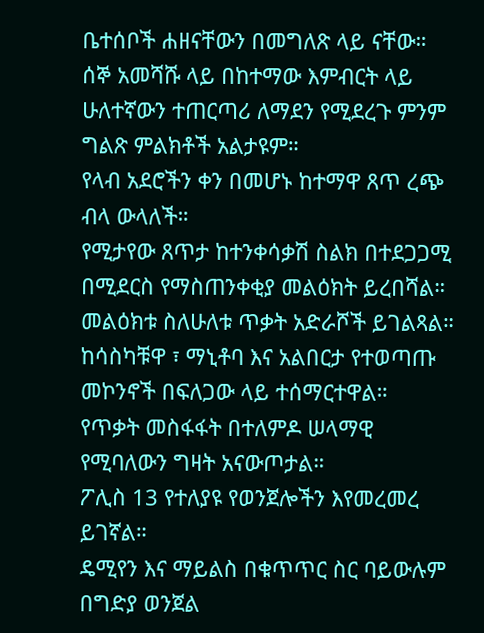ቤተሰቦች ሐዘናቸውን በመግለጽ ላይ ናቸው።
ሰኞ አመሻሹ ላይ በከተማው እምብርት ላይ ሁለተኛውን ተጠርጣሪ ለማደን የሚደረጉ ምንም ግልጽ ምልክቶች አልታዩም።
የላብ አደሮችን ቀን በመሆኑ ከተማዋ ጸጥ ረጭ ብላ ውላለች።
የሚታየው ጸጥታ ከተንቀሳቃሽ ስልክ በተደጋጋሚ በሚደርስ የማስጠንቀቂያ መልዕክት ይረበሻል። መልዕክቱ ስለሁለቱ ጥቃት አድራሾች ይገልጻል።
ከሳስካቹዋ ፣ ማኒቶባ እና አልበርታ የተወጣጡ መኮንኖች በፍለጋው ላይ ተሰማርተዋል።
የጥቃት መስፋፋት በተለምዶ ሠላማዊ የሚባለውን ግዛት አናውጦታል።
ፖሊስ 13 የተለያዩ የወንጀሎችን እየመረመረ ይገኛል።
ዴሚየን እና ማይልስ በቁጥጥር ስር ባይውሉም በግድያ ወንጀል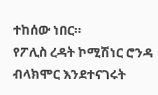ተከሰው ነበር።
የፖሊስ ረዳት ኮሚሽነር ሮንዳ ብላክሞር እንደተናገሩት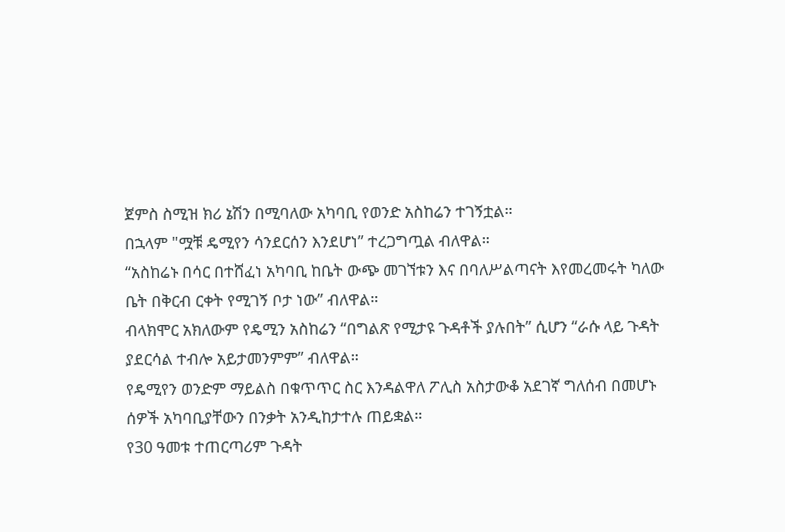ጀምስ ስሚዝ ክሪ ኔሽን በሚባለው አካባቢ የወንድ አስከሬን ተገኝቷል።
በኋላም "ሟቹ ዴሚየን ሳንደርሰን እንደሆነ” ተረጋግጧል ብለዋል።
“አስከሬኑ በሳር በተሸፈነ አካባቢ ከቤት ውጭ መገኘቱን እና በባለሥልጣናት እየመረመሩት ካለው ቤት በቅርብ ርቀት የሚገኝ ቦታ ነው” ብለዋል።
ብላክሞር አክለውም የዴሚን አስከሬን “በግልጽ የሚታዩ ጉዳቶች ያሉበት” ሲሆን “ራሱ ላይ ጉዳት ያደርሳል ተብሎ አይታመንምም” ብለዋል።
የዴሚየን ወንድም ማይልስ በቁጥጥር ስር እንዳልዋለ ፖሊስ አስታውቆ አደገኛ ግለሰብ በመሆኑ ሰዎች አካባቢያቸውን በንቃት አንዲከታተሉ ጠይቋል።
የ30 ዓመቱ ተጠርጣሪም ጉዳት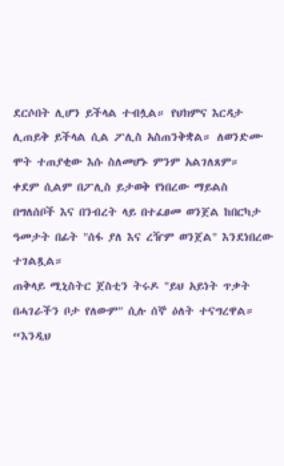ደርሶበት ሊሆን ይችላል ተብሏል። የህክምና እርዳታ ሊጠይቅ ይችላል ሲል ፖሊስ አስጠንቅቋል። ለወንድሙ ሞት ተጠያቂው እሱ ስለመሆኑ ምንም አልገለጸም።
ቀደም ሲልም በፖሊስ ይታወቅ የነበረው ማይልስ በግለሰቦች እና በንብረት ላይ በተፈፀመ ወንጀል ከበርካታ ዓመታት በፊት "ሰፋ ያለ እና ረዥም ወንጀል" እንደነበረው ተገልጿል።
ጠቅላይ ሚኒስትር ጀስቲን ትሩዶ "ይህ አይነት ጥቃት በሓገራችን ቦታ የለውም" ሲሉ ሰኞ ዕለት ተናግረዋል።
“እንዲህ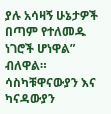ያሉ አሳዛኝ ሁኔታዎች በጣም የተለመዱ ነገሮች ሆነዋል” ብለዋል።
ሳስካቹዋናውያን እና ካናዳውያን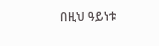በዚህ ዓይነቱ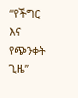“የችግር እና የጭንቀት ጊዜ”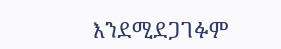እንደሚደጋገፉም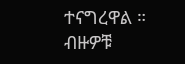ተናግረዋል ።
ብዙዎቹ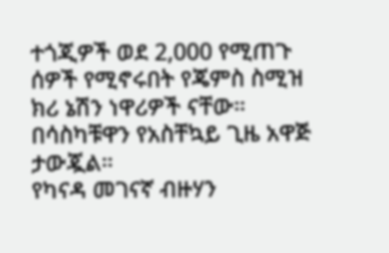ተጎጂዎች ወደ 2,000 የሚጠጉ ሰዎች የሚኖሩበት የጄምስ ስሚዝ ክሪ ኔሽን ነዋሪዎች ናቸው። በሳስካቹዋን የአስቸኳይ ጊዜ አዋጅ ታውጇል።
የካናዳ መገናኛ ብዙሃን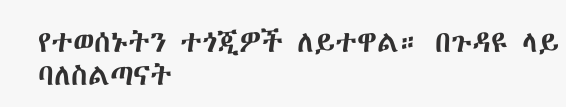የተወሰኑትን ተጎጂዎች ለይተዋል። በጉዳዩ ላይ ባለስልጣናት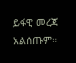ይፋዊ መረጃ አልሰጡም።